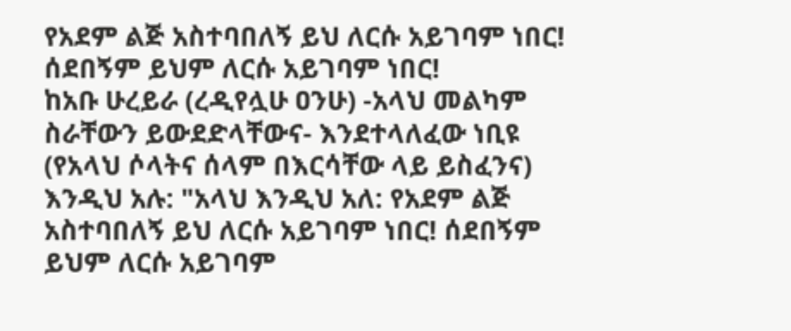የአደም ልጅ አስተባበለኝ ይህ ለርሱ አይገባም ነበር! ሰደበኝም ይህም ለርሱ አይገባም ነበር!
ከአቡ ሁረይራ (ረዲየሏሁ ዐንሁ) -አላህ መልካም ስራቸውን ይውደድላቸውና- እንደተላለፈው ነቢዩ (የአላህ ሶላትና ሰላም በእርሳቸው ላይ ይስፈንና) እንዲህ አሉ: "አላህ እንዲህ አለ: የአደም ልጅ አስተባበለኝ ይህ ለርሱ አይገባም ነበር! ሰደበኝም ይህም ለርሱ አይገባም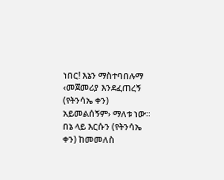ነበር! እኔን ማስተባበሉማ ‹መጀመሪያ እንደፈጠረኝ (የትንሳኤ ቀን) አይመልሰኝም› ማለቱ ነው። በኔ ላይ እርሱን (የትንሳኤ ቀን) ከመመለስ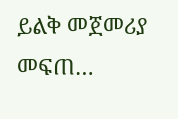ይልቅ መጀመሪያ መፍጠ…